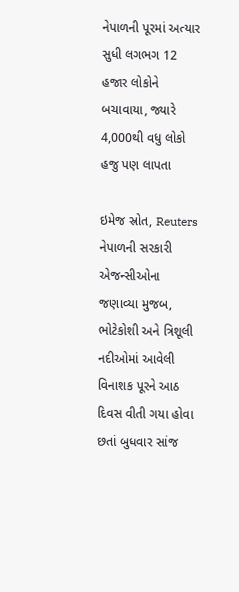નેપાળની પૂરમાં અત્યાર સુધી લગભગ 12 હજાર લોકોને બચાવાયા, જ્યારે 4,000થી વધુ લોકો હજુ પણ લાપતા

ઇમેજ સ્રોત, Reuters
નેપાળની સરકારી એજન્સીઓના જણાવ્યા મુજબ, ભોટેકોશી અને ત્રિશૂલી નદીઓમાં આવેલી વિનાશક પૂરને આઠ દિવસ વીતી ગયા હોવા છતાં બુધવાર સાંજ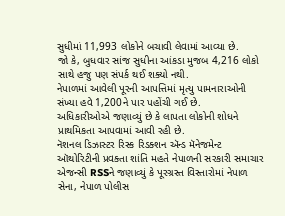સુધીમાં 11,993 લોકોને બચાવી લેવામાં આવ્યા છે.
જો કે, બુધવાર સાંજ સુધીના આંકડા મુજબ 4,216 લોકો સાથે હજુ પણ સંપર્ક થઈ શક્યો નથી.
નેપાળમાં આવેલી પૂરની આપત્તિમાં મૃત્યુ પામનારાઓની સંખ્યા હવે 1,200ને પાર પહોંચી ગઈ છે.
અધિકારીઓએ જણાવ્યું છે કે લાપતા લોકોની શોધને પ્રાથમિકતા આપવામાં આવી રહી છે.
નૅશનલ ડિઝાસ્ટર રિસ્ક રિડક્શન ઍન્ડ મૅનેજમેન્ટ ઑથોરિટીની પ્રવક્તા શાંતિ મહતે નેપાળની સરકારી સમાચાર એજન્સી RSSને જણાવ્યું કે પૂરગ્રસ્ત વિસ્તારોમાં નેપાળ સેના, નેપાળ પોલીસ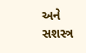અને સશસ્ત્ર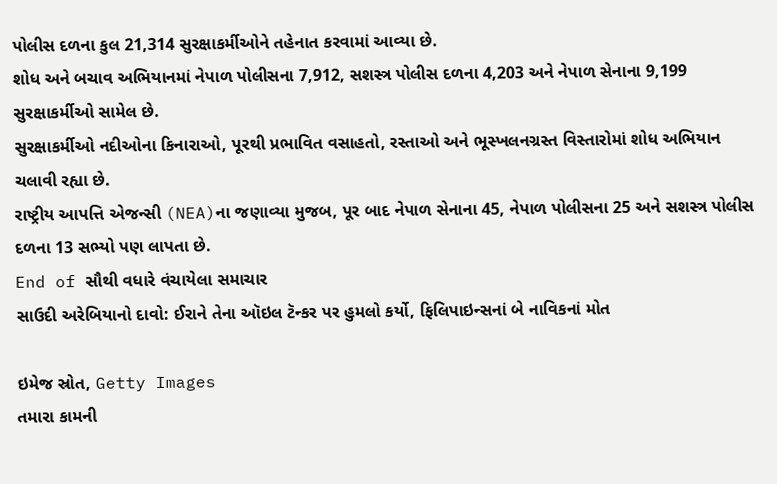પોલીસ દળના કુલ 21,314 સુરક્ષાકર્મીઓને તહેનાત કરવામાં આવ્યા છે.
શોધ અને બચાવ અભિયાનમાં નેપાળ પોલીસના 7,912, સશસ્ત્ર પોલીસ દળના 4,203 અને નેપાળ સેનાના 9,199 સુરક્ષાકર્મીઓ સામેલ છે.
સુરક્ષાકર્મીઓ નદીઓના કિનારાઓ, પૂરથી પ્રભાવિત વસાહતો, રસ્તાઓ અને ભૂસ્ખલનગ્રસ્ત વિસ્તારોમાં શોધ અભિયાન ચલાવી રહ્યા છે.
રાષ્ટ્રીય આપત્તિ એજન્સી (NEA)ના જણાવ્યા મુજબ, પૂર બાદ નેપાળ સેનાના 45, નેપાળ પોલીસના 25 અને સશસ્ત્ર પોલીસ દળના 13 સભ્યો પણ લાપતા છે.
End of સૌથી વધારે વંચાયેલા સમાચાર
સાઉદી અરેબિયાનો દાવો: ઈરાને તેના ઑઇલ ટૅન્કર પર હુમલો કર્યો, ફિલિપાઇન્સનાં બે નાવિકનાં મોત

ઇમેજ સ્રોત, Getty Images
તમારા કામની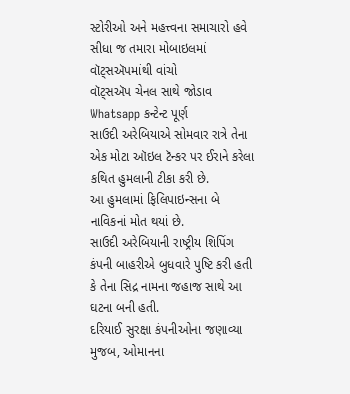સ્ટોરીઓ અને મહત્ત્વના સમાચારો હવે સીધા જ તમારા મોબાઇલમાં વૉટ્સઍપમાંથી વાંચો
વૉટ્સઍપ ચેનલ સાથે જોડાવ
Whatsapp કન્ટેન્ટ પૂર્ણ
સાઉદી અરેબિયાએ સોમવાર રાત્રે તેના એક મોટા ઑઇલ ટૅન્કર પર ઈરાને કરેલા કથિત હુમલાની ટીકા કરી છે.
આ હુમલામાં ફિલિપાઇન્સના બે નાવિકનાં મોત થયાં છે.
સાઉદી અરેબિયાની રાષ્ટ્રીય શિપિંગ કંપની બાહરીએ બુધવારે પુષ્ટિ કરી હતી કે તેના સિદ્ર નામના જહાજ સાથે આ ઘટના બની હતી.
દરિયાઈ સુરક્ષા કંપનીઓના જણાવ્યા મુજબ, ઓમાનના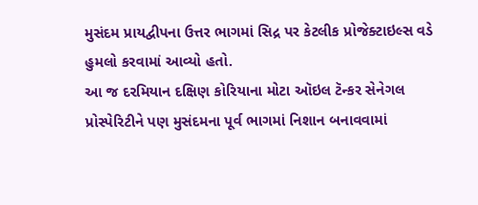મુસંદમ પ્રાયદ્વીપના ઉત્તર ભાગમાં સિદ્ર પર કેટલીક પ્રોજેક્ટાઇલ્સ વડે હુમલો કરવામાં આવ્યો હતો.
આ જ દરમિયાન દક્ષિણ કોરિયાના મોટા ઑઇલ ટૅન્કર સેનેગલ પ્રોસ્પેરિટીને પણ મુસંદમના પૂર્વ ભાગમાં નિશાન બનાવવામાં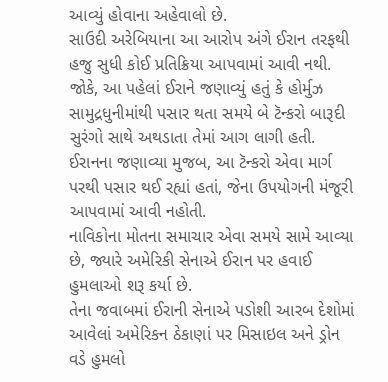આવ્યું હોવાના અહેવાલો છે.
સાઉદી અરેબિયાના આ આરોપ અંગે ઈરાન તરફથી હજુ સુધી કોઈ પ્રતિક્રિયા આપવામાં આવી નથી.
જોકે, આ પહેલાં ઈરાને જણાવ્યું હતું કે હોર્મુઝ સામુદ્રધુનીમાંથી પસાર થતા સમયે બે ટૅન્કરો બારૂદી સુરંગો સાથે અથડાતા તેમાં આગ લાગી હતી.
ઈરાનના જણાવ્યા મુજબ, આ ટૅન્કરો એવા માર્ગ પરથી પસાર થઈ રહ્યાં હતાં, જેના ઉપયોગની મંજૂરી આપવામાં આવી નહોતી.
નાવિકોના મોતના સમાચાર એવા સમયે સામે આવ્યા છે, જ્યારે અમેરિકી સેનાએ ઈરાન પર હવાઈ હુમલાઓ શરૂ કર્યા છે.
તેના જવાબમાં ઈરાની સેનાએ પડોશી આરબ દેશોમાં આવેલાં અમેરિકન ઠેકાણાં પર મિસાઇલ અને ડ્રોન વડે હુમલો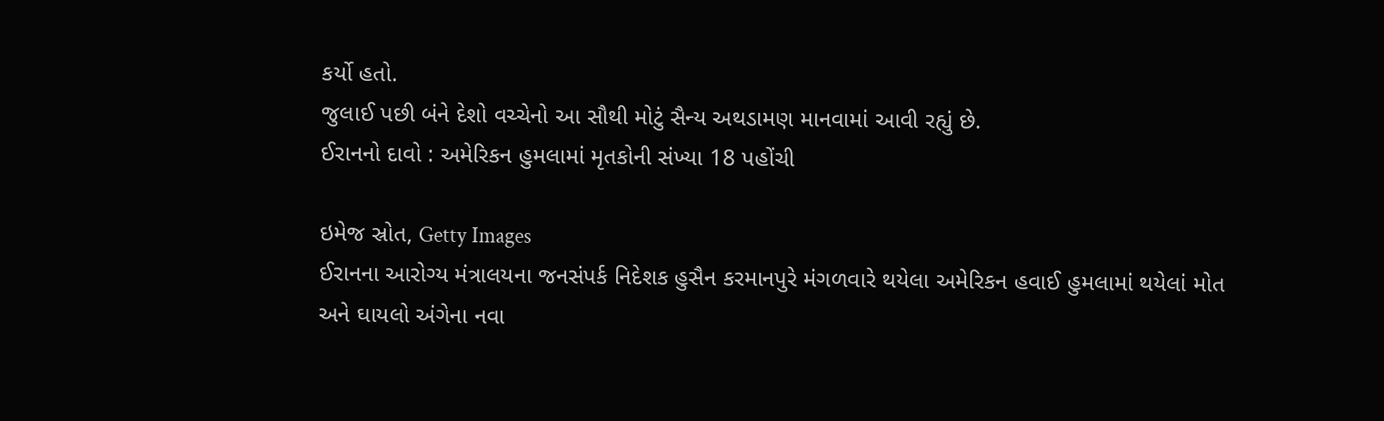કર્યો હતો.
જુલાઈ પછી બંને દેશો વચ્ચેનો આ સૌથી મોટું સૈન્ય અથડામણ માનવામાં આવી રહ્યું છે.
ઈરાનનો દાવો : અમેરિકન હુમલામાં મૃતકોની સંખ્યા 18 પહોંચી

ઇમેજ સ્રોત, Getty Images
ઈરાનના આરોગ્ય મંત્રાલયના જનસંપર્ક નિદેશક હુસૈન કરમાનપુરે મંગળવારે થયેલા અમેરિકન હવાઈ હુમલામાં થયેલાં મોત અને ઘાયલો અંગેના નવા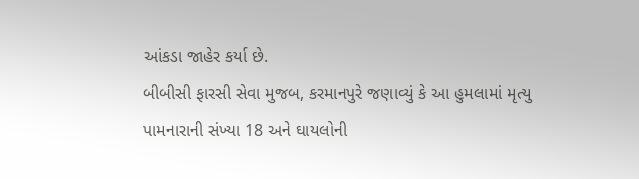આંકડા જાહેર કર્યા છે.
બીબીસી ફારસી સેવા મુજબ, કરમાનપુરે જણાવ્યું કે આ હુમલામાં મૃત્યુ પામનારાની સંખ્યા 18 અને ઘાયલોની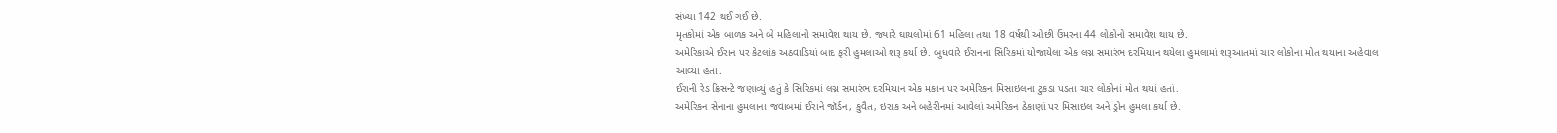સંખ્યા 142 થઈ ગઈ છે.
મૃતકોમાં એક બાળક અને બે મહિલાનો સમાવેશ થાય છે. જ્યારે ઘાયલોમાં 61 મહિલા તથા 18 વર્ષથી ઓછી ઉંમરના 44 લોકોનો સમાવેશ થાય છે.
અમેરિકાએ ઈરાન પર કેટલાંક અઠવાડિયાં બાદ ફરી હુમલાઓ શરૂ કર્યા છે. બુધવારે ઈરાનના સિરિકમાં યોજાયેલા એક લગ્ન સમારંભ દરમિયાન થયેલા હુમલામાં શરૂઆતમાં ચાર લોકોના મોત થયાના અહેવાલ આવ્યા હતા.
ઈરાની રેડ ક્રિસન્ટે જણાવ્યું હતું કે સિરિકમાં લગ્ન સમારંભ દરમિયાન એક મકાન પર અમેરિકન મિસાઇલના ટુકડા પડતા ચાર લોકોનાં મોત થયાં હતાં.
અમેરિકન સેનાના હુમલાના જવાબમાં ઈરાને જૉર્ડન, કુવૈત, ઇરાક અને બહેરીનમાં આવેલાં અમેરિકન ઠેકાણાં પર મિસાઇલ અને ડ્રોન હુમલા કર્યા છે.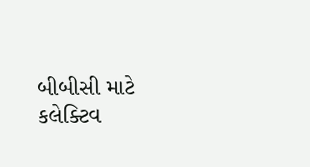બીબીસી માટે કલેક્ટિવ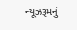ન્યૂઝરૂમનું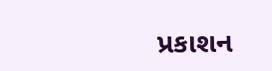પ્રકાશન